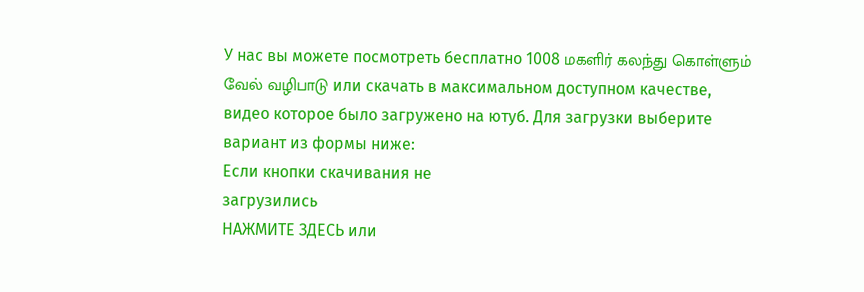У нас вы можете посмотреть бесплатно 1008 மகளிர் கலந்து கொள்ளும் வேல் வழிபாடு или скачать в максимальном доступном качестве, видео которое было загружено на ютуб. Для загрузки выберите вариант из формы ниже:
Если кнопки скачивания не
загрузились
НАЖМИТЕ ЗДЕСЬ или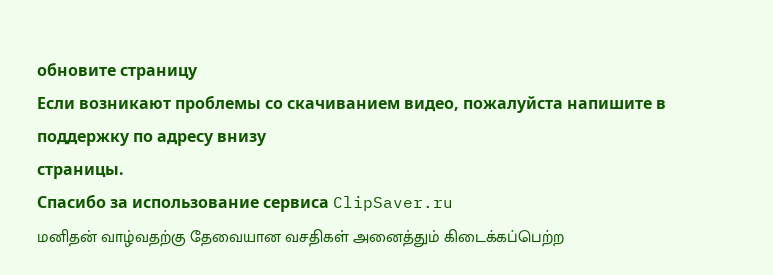обновите страницу
Если возникают проблемы со скачиванием видео, пожалуйста напишите в поддержку по адресу внизу
страницы.
Спасибо за использование сервиса ClipSaver.ru
மனிதன் வாழ்வதற்கு தேவையான வசதிகள் அனைத்தும் கிடைக்கப்பெற்ற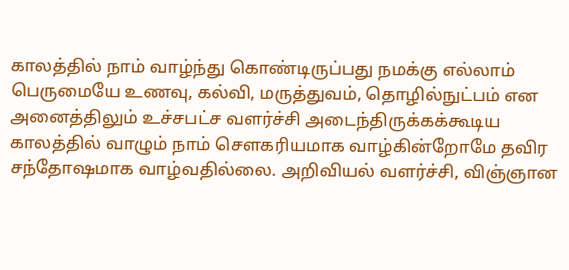காலத்தில் நாம் வாழ்ந்து கொண்டிருப்பது நமக்கு எல்லாம் பெருமையே உணவு, கல்வி, மருத்துவம், தொழில்நுட்பம் என அனைத்திலும் உச்சபட்ச வளர்ச்சி அடைந்திருக்கக்கூடிய காலத்தில் வாழும் நாம் சௌகரியமாக வாழ்கின்றோமே தவிர சந்தோஷமாக வாழ்வதில்லை. அறிவியல் வளர்ச்சி, விஞ்ஞான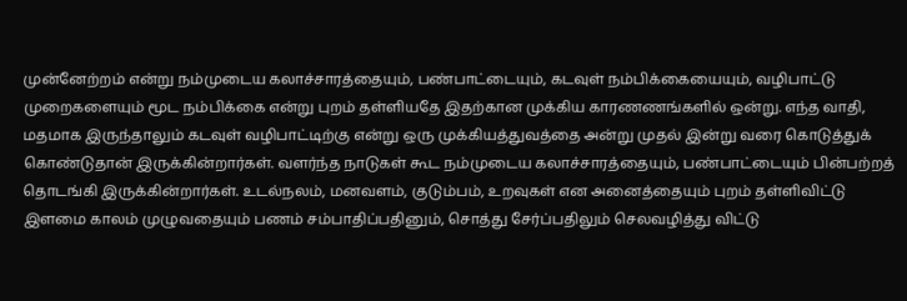முன்னேற்றம் என்று நம்முடைய கலாச்சாரத்தையும், பண்பாட்டையும், கடவுள் நம்பிக்கையையும், வழிபாட்டு முறைகளையும் மூட நம்பிக்கை என்று புறம் தள்ளியதே இதற்கான முக்கிய காரணணங்களில் ஒன்று. எந்த வாதி, மதமாக இருந்தாலும் கடவுள் வழிபாட்டிற்கு என்று ஒரு முக்கியத்துவத்தை அன்று முதல் இன்று வரை கொடுத்துக் கொண்டுதான் இருக்கின்றார்கள். வளர்ந்த நாடுகள் கூட நம்முடைய கலாச்சாரத்தையும், பண்பாட்டையும் பின்பற்றத் தொடங்கி இருக்கின்றார்கள். உடல்நலம், மனவளம், குடும்பம், உறவுகள் என அனைத்தையும் புறம் தள்ளிவிட்டு இளமை காலம் முழுவதையும் பணம் சம்பாதிப்பதினும், சொத்து சேர்ப்பதிலும் செலவழித்து விட்டு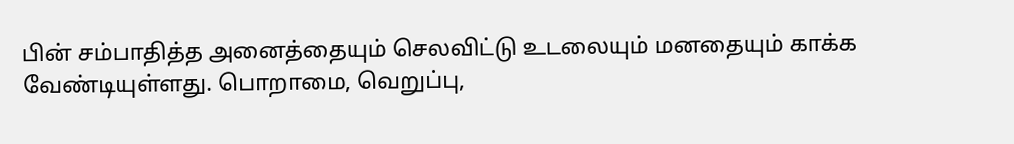பின் சம்பாதித்த அனைத்தையும் செலவிட்டு உடலையும் மனதையும் காக்க வேண்டியுள்ளது. பொறாமை, வெறுப்பு,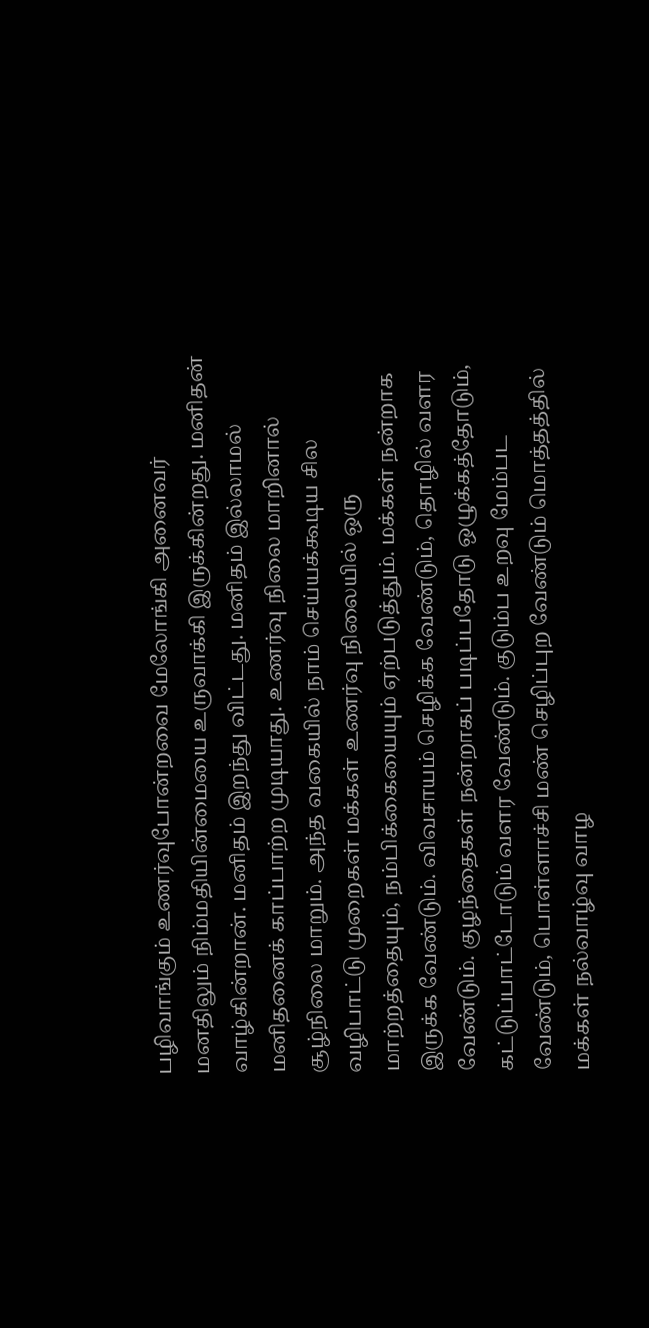பழிவாங்கும் உணர்வுபோன்றவை மேலோங்கி அனைவர் மனதிலும் நிம்மதியின்மையை உருவாக்கி இருக்கின்றது. மனிதன் வாழ்கின்றான். மனிதம் இறந்து விட்டது. மனிதம் இல்லாமல் மனிதனைக் காப்பாற்ற முடியாது. உணர்வு நிலை மாறினால் சூழ்நிலை மாறும். அந்த வகையில் நாம் செய்யக்கூடிய சில வழிபாட்டு முறைகள் மக்கள் உணர்வு நிலையில் ஒரு மாற்றத்தையும், நம்பிக்கையையும் ஏற்படுத்தும். மக்கள் நன்றாக இருக்க வேண்டும். விவசாயம் செழிக்க வேண்டும், தொழில் வளர வேண்டும். குழந்தைகள் நன்றாகப் படிப்பதோடு ஒழுக்கத்தோடும், கட்டுப்பாட்டோடும் வளர வேண்டும். குடும்ப உறவு மேம்பட வேண்டும், பொள்ளாச்சி மண் செழிப்புற வேண்டும் மொத்தத்தில் மக்கள் நல்வாழ்வு வாழ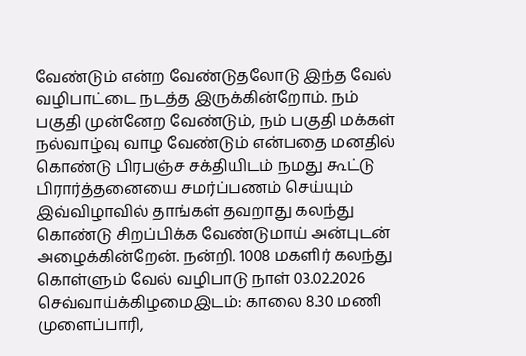வேண்டும் என்ற வேண்டுதலோடு இந்த வேல் வழிபாட்டை நடத்த இருக்கின்றோம். நம் பகுதி முன்னேற வேண்டும், நம் பகுதி மக்கள் நல்வாழ்வு வாழ வேண்டும் என்பதை மனதில் கொண்டு பிரபஞ்ச சக்தியிடம் நமது கூட்டு பிரார்த்தனையை சமர்ப்பணம் செய்யும் இவ்விழாவில் தாங்கள் தவறாது கலந்து கொண்டு சிறப்பிக்க வேண்டுமாய் அன்புடன் அழைக்கின்றேன். நன்றி. 1008 மகளிர் கலந்து கொள்ளும் வேல் வழிபாடு நாள் 03.02.2026 செவ்வாய்க்கிழமைஇடம்: காலை 8.30 மணி முளைப்பாரி,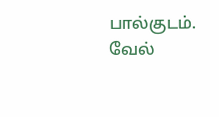பால்குடம். வேல்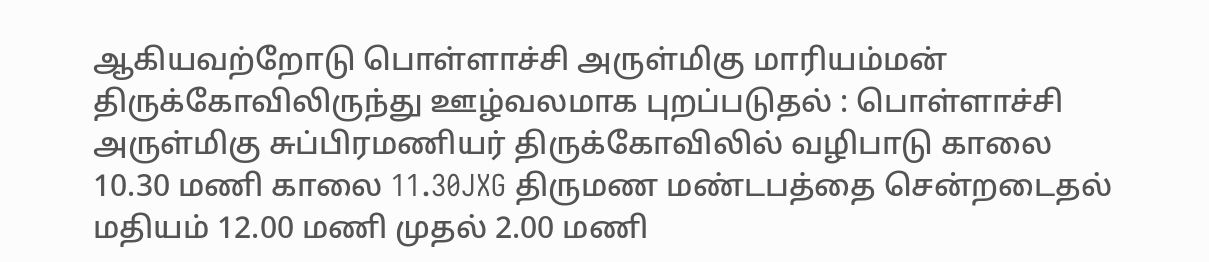ஆகியவற்றோடு பொள்ளாச்சி அருள்மிகு மாரியம்மன் திருக்கோவிலிருந்து ஊழ்வலமாக புறப்படுதல் : பொள்ளாச்சி அருள்மிகு சுப்பிரமணியர் திருக்கோவிலில் வழிபாடு காலை 10.30 மணி காலை 11.30JXG திருமண மண்டபத்தை சென்றடைதல் மதியம் 12.00 மணி முதல் 2.00 மணி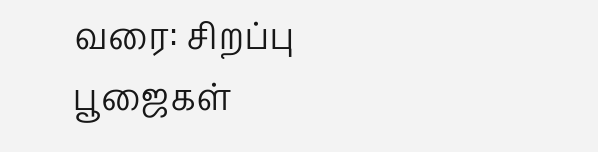வரை: சிறப்பு பூஜைகள்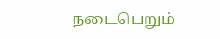நடைபெறும்